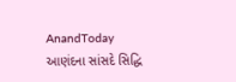AnandToday
આણંદના સાંસદે સિદ્ધિ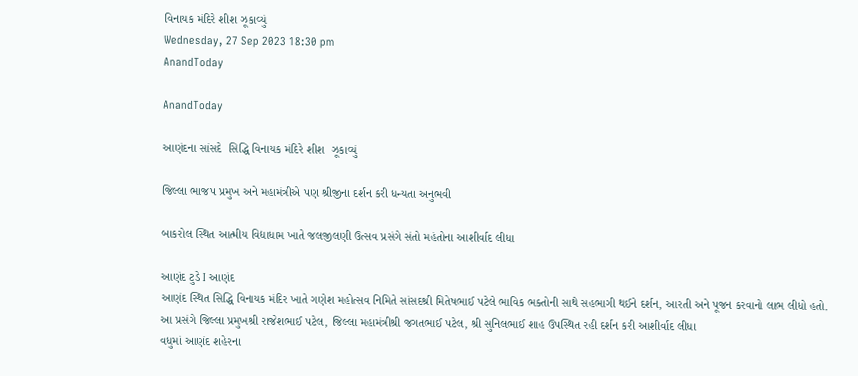વિનાયક મંદિરે શીશ ઝૂકાવ્યું
Wednesday, 27 Sep 2023 18:30 pm
AnandToday

AnandToday

આણંદના સાંસદે  સિદ્ધિ વિનાયક મંદિરે શીશ  ઝૂકાવ્યું

જિલ્લા ભાજપ પ્રમુખ અને મહામંત્રીએ પણ શ્રીજીના દર્શન કરી ધન્યતા અનુભવી

બાકરોલ સ્થિત આત્મીય વિદ્યાધામ ખાતે જલજીલણી ઉત્સવ પ્રસંગે સંતો મહંતોના આશીર્વાદ લીધા

આણંદ ટુડે I આણંદ
આણંદ સ્થિત સિદ્ધિ વિનાયક મંદિર ખાતે ગણેશ મહોત્સવ નિમિતે સાંસદશ્રી મિતેષભાઈ પટેલે ભાવિક ભક્તોની સાથે સહભાગી થઈને દર્શન, આરતી અને પૂજન કરવાનો લાભ લીધો હતો.
આ પ્રસંગે જિલ્લા પ્રમુખશ્રી રાજેશભાઈ પટેલ, જિલ્લા મહામંત્રીશ્રી જગતભાઈ પટેલ, શ્રી સુનિલભાઈ શાહ ઉપસ્થિત રહી દર્શન કરી આશીર્વાદ લીધા
વધુમાં આણંદ શહેરના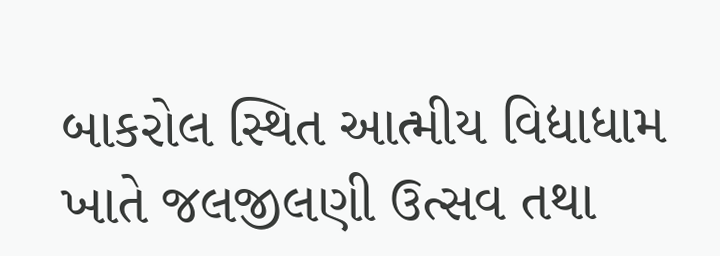બાકરોલ સ્થિત આત્મીય વિદ્યાધામ ખાતે જલજીલણી ઉત્સવ તથા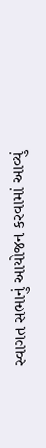સ્વાગત સભાનું આયોજન કરવામાં આવ્યું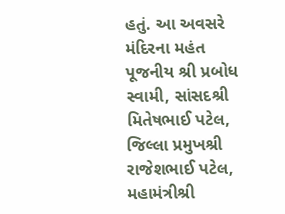હતું. આ અવસરે મંદિરના મહંત પૂજનીય શ્રી પ્રબોધ સ્વામી, સાંસદશ્રી મિતેષભાઈ પટેલ, જિલ્લા પ્રમુખશ્રી રાજેશભાઈ પટેલ, મહામંત્રીશ્રી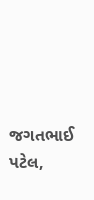જગતભાઈ પટેલ,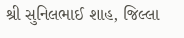શ્રી સુનિલભાઈ શાહ, જિલ્લા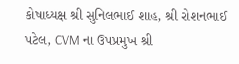કોષાધ્યક્ષ શ્રી સુનિલભાઈ શાહ, શ્રી રોશનભાઈ પટેલ, CVM ના ઉપપ્રમુખ શ્રી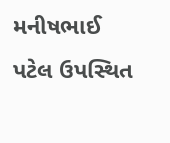મનીષભાઈ પટેલ ઉપસ્થિત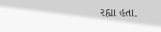રહ્યા હતા.